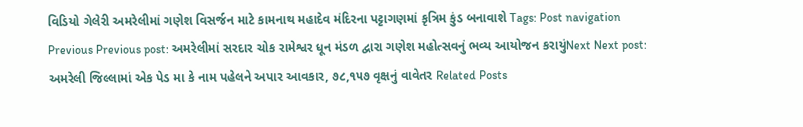વિડિયો ગેલેરી અમરેલીમાં ગણેશ વિસર્જન માટે કામનાથ મહાદેવ મંદિરના પટ્ટાગણમાં કૃત્રિમ કુંડ બનાવાશે Tags: Post navigation Previous Previous post: અમરેલીમાં સરદાર ચોક રામેશ્વર ધૂન મંડળ દ્વારા ગણેશ મહોત્સવનું ભવ્ય આયોજન કરાયુંNext Next post: અમરેલી જિલ્લામાં એક પેડ મા કે નામ પહેલને અપાર આવકાર, ૭૮,૧૫૭ વૃક્ષનું વાવેતર Related Posts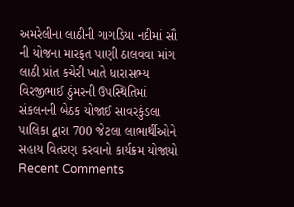અમરેલીના લાઠીની ગાગડિયા નદીમાં સૌ ની યોજના મારફત પાણી ઠાલવવા માંગ લાઠી પ્રાંત કચેરી ખાતે ધારાસભ્ય વિરજીભાઈ ઠુંમરની ઉપસ્થિતિમાં સંકલનની બેઠક યોજાઈ સાવરકુંડલા પાલિકા દ્વારા 700 જેટલા લાભાર્થીઓને સહાય વિતરણ કરવાનો કાર્યક્રમ યોજાયો
Recent Comments